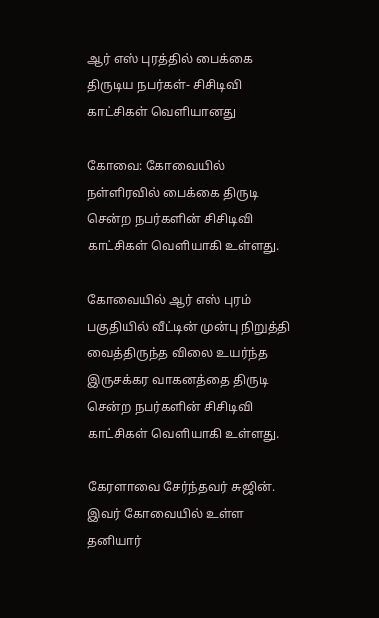ஆர் எஸ் புரத்தில் பைக்கை திருடிய நபர்கள்- சிசிடிவி காட்சிகள் வெளியானது

கோவை: கோவையில் நள்ளிரவில் பைக்கை திருடி சென்ற நபர்களின் சிசிடிவி காட்சிகள் வெளியாகி உள்ளது.

கோவையில் ஆர் எஸ் புரம் பகுதியில் வீட்டின் முன்பு நிறுத்தி வைத்திருந்த விலை உயர்ந்த இருசக்கர வாகனத்தை திருடி சென்ற நபர்களின் சிசிடிவி காட்சிகள் வெளியாகி உள்ளது.

கேரளாவை சேர்ந்தவர் சுஜின். இவர் கோவையில் உள்ள தனியார்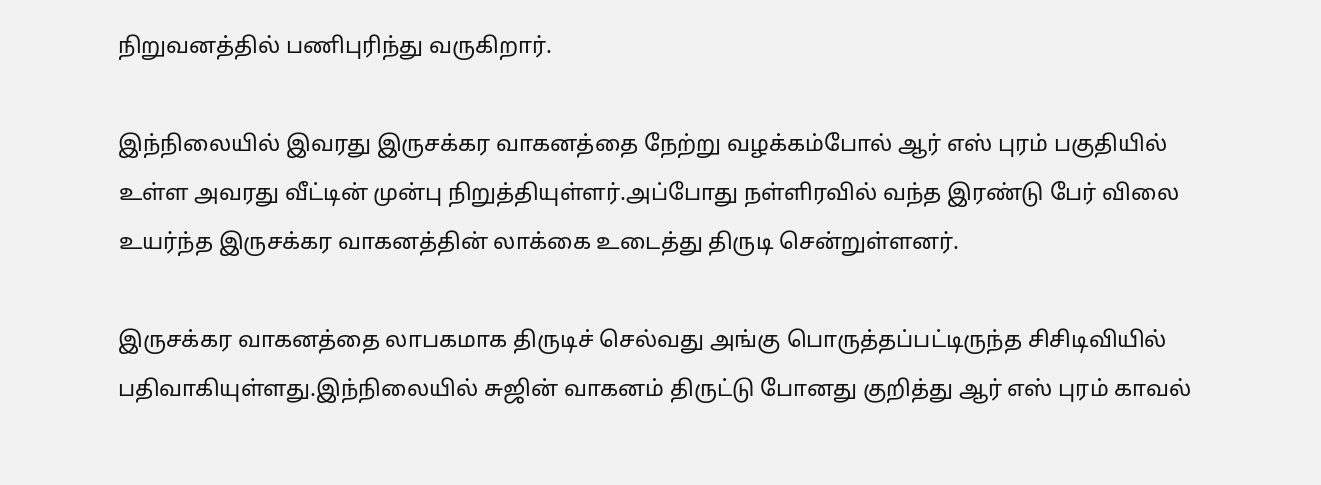நிறுவனத்தில் பணிபுரிந்து வருகிறார்.

இந்நிலையில் இவரது இருசக்கர வாகனத்தை நேற்று வழக்கம்போல் ஆர் எஸ் புரம் பகுதியில் உள்ள அவரது வீட்டின் முன்பு நிறுத்தியுள்ளர்.அப்போது நள்ளிரவில் வந்த இரண்டு பேர் விலை உயர்ந்த இருசக்கர வாகனத்தின் லாக்கை உடைத்து திருடி சென்றுள்ளனர்.

இருசக்கர வாகனத்தை லாபகமாக திருடிச் செல்வது அங்கு பொருத்தப்பட்டிருந்த சிசிடிவியில் பதிவாகியுள்ளது.இந்நிலையில் சுஜின் வாகனம் திருட்டு போனது குறித்து ஆர் எஸ் புரம் காவல்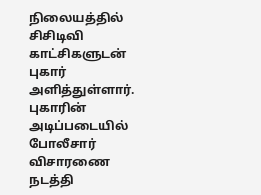நிலையத்தில் சிசிடிவி காட்சிகளுடன் புகார் அளித்துள்ளார். புகாரின் அடிப்படையில் போலீசார் விசாரணை நடத்தி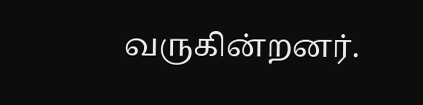வருகின்றனர்.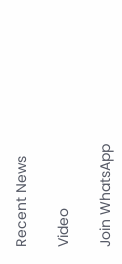Recent News

Video

Join WhatsApp